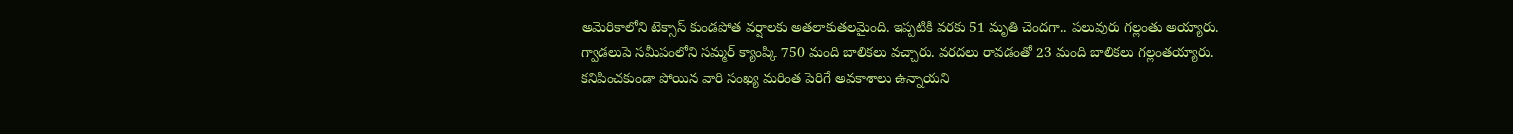అమెరికాలోని టెక్సాస్ కుండపోత వర్షాలకు అతలాకుతలమైంది. ఇప్పటికి వరకు 51 మృతి చెందగా.. పలువురు గల్లంతు అయ్యారు. గ్వాడలుపె సమీపంలోని సమ్మర్ క్యాంప్కి 750 మంది బాలికలు వచ్చారు. వరదలు రావడంతో 23 మంది బాలికలు గల్లంతయ్యారు. కనిపించకుండా పోయిన వారి సంఖ్య మరింత పెరిగే అవకాశాలు ఉన్నాయని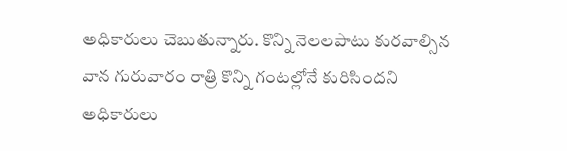అధికారులు చెబుతున్నారు. కొన్ని నెలలపాటు కురవాల్సిన వాన గురువారం రాత్రి కొన్ని గంటల్లోనే కురిసిందని అధికారులు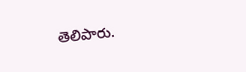తెలిపారు.